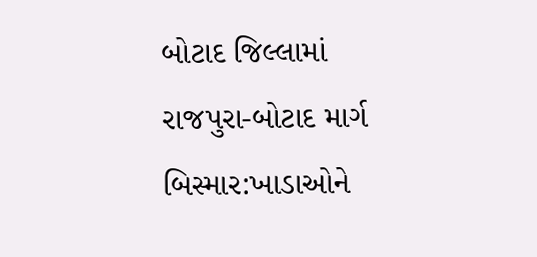બોટાદ જિલ્લામાં રાજપુરા-બોટાદ માર્ગ બિસ્માર:ખાડાઓને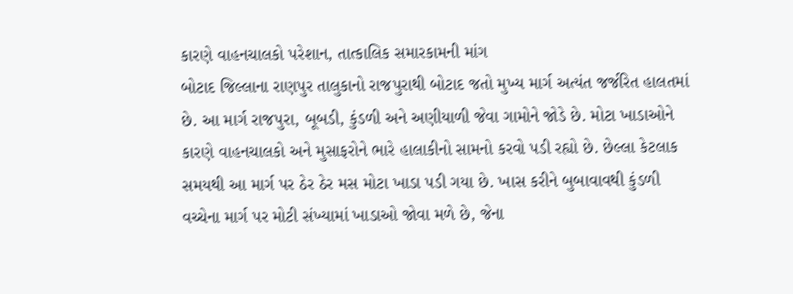કારણે વાહનચાલકો પરેશાન, તાત્કાલિક સમારકામની માંગ
બોટાદ જિલ્લાના રાણપુર તાલુકાનો રાજપુરાથી બોટાદ જતો મુખ્ય માર્ગ અત્યંત જર્જરિત હાલતમાં છે. આ માર્ગ રાજપુરા, બૂબડી, કુંડળી અને અણીયાળી જેવા ગામોને જોડે છે. મોટા ખાડાઓને કારણે વાહનચાલકો અને મુસાફરોને ભારે હાલાકીનો સામનો કરવો પડી રહ્યો છે. છેલ્લા કેટલાક સમયથી આ માર્ગ પર ઠેર ઠેર મસ મોટા ખાડા પડી ગયા છે. ખાસ કરીને બુબાવાવથી કુંડળી વચ્ચેના માર્ગ પર મોટી સંખ્યામાં ખાડાઓ જોવા મળે છે, જેના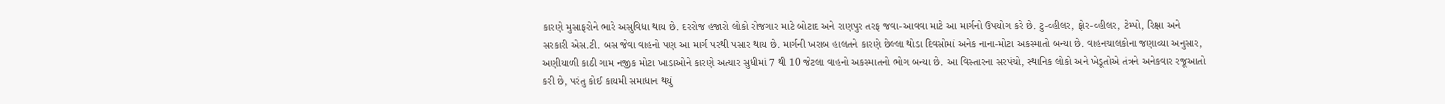કારણે મુસાફરોને ભારે અસુવિધા થાય છે. દરરોજ હજારો લોકો રોજગાર માટે બોટાદ અને રાણપુર તરફ જવા-આવવા માટે આ માર્ગનો ઉપયોગ કરે છે. ટુ-વ્હીલર, ફોર-વ્હીલર, ટેમ્પો, રિક્ષા અને સરકારી એસ.ટી. બસ જેવા વાહનો પણ આ માર્ગ પરથી પસાર થાય છે. માર્ગની ખરાબ હાલતને કારણે છેલ્લા થોડા દિવસોમાં અનેક નાના-મોટા અકસ્માતો બન્યા છે. વાહનચાલકોના જણાવ્યા અનુસાર, અણીયાળી કાઠી ગામ નજીક મોટા ખાડાઓને કારણે અત્યાર સુધીમાં 7 થી 10 જેટલા વાહનો અકસ્માતનો ભોગ બન્યા છે. આ વિસ્તારના સરપંચો, સ્થાનિક લોકો અને ખેડૂતોએ તંત્રને અનેકવાર રજૂઆતો કરી છે, પરંતુ કોઈ કાયમી સમાધાન થયું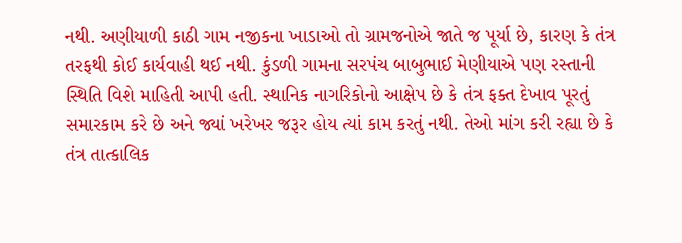નથી. અણીયાળી કાઠી ગામ નજીકના ખાડાઓ તો ગ્રામજનોએ જાતે જ પૂર્યા છે, કારણ કે તંત્ર તરફથી કોઈ કાર્યવાહી થઈ નથી. કુંડળી ગામના સરપંચ બાબુભાઈ મેણીયાએ પણ રસ્તાની સ્થિતિ વિશે માહિતી આપી હતી. સ્થાનિક નાગરિકોનો આક્ષેપ છે કે તંત્ર ફક્ત દેખાવ પૂરતું સમારકામ કરે છે અને જ્યાં ખરેખર જરૂર હોય ત્યાં કામ કરતું નથી. તેઓ માંગ કરી રહ્યા છે કે તંત્ર તાત્કાલિક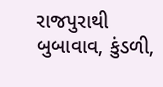રાજપુરાથી બુબાવાવ, કુંડળી,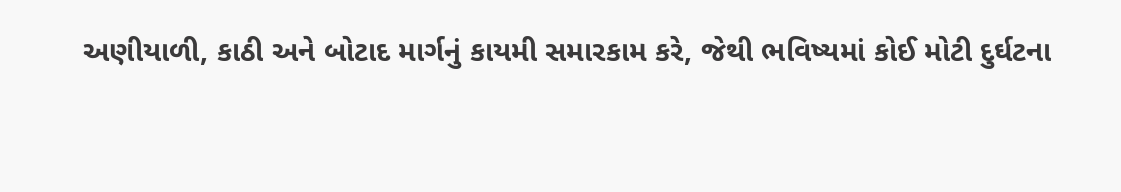અણીયાળી, કાઠી અને બોટાદ માર્ગનું કાયમી સમારકામ કરે, જેથી ભવિષ્યમાં કોઈ મોટી દુર્ઘટના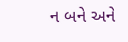ન બને અને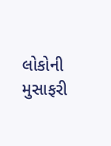લોકોની મુસાફરી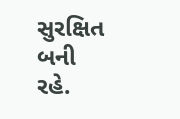સુરક્ષિત બની રહે.